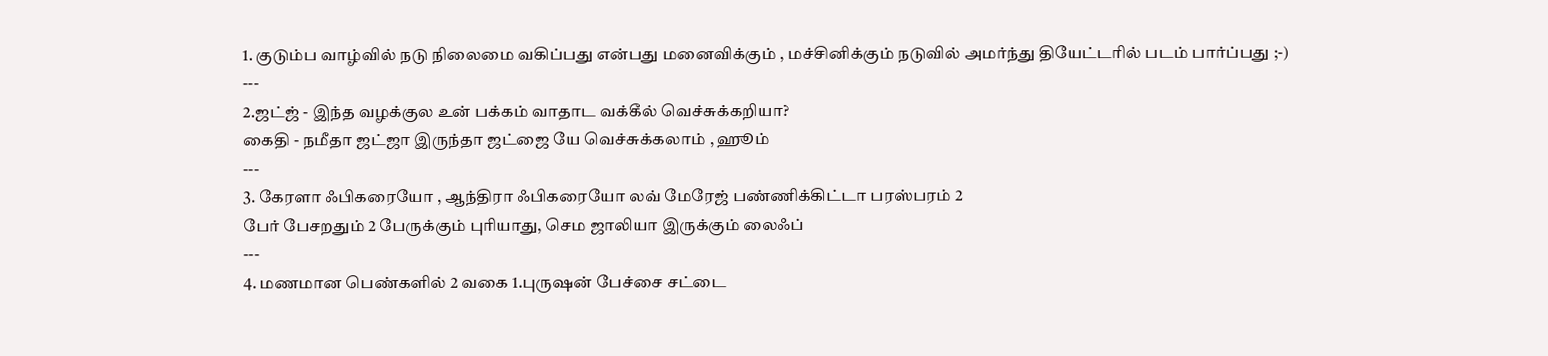1. குடும்ப வாழ்வில் நடு நிலைமை வகிப்பது என்பது மனைவிக்கும் , மச்சினிக்கும் நடுவில் அமர்ந்து தியேட்டரில் படம் பார்ப்பது ;-)
---
2.ஜட்ஜ் - இந்த வழக்குல உன் பக்கம் வாதாட வக்கீல் வெச்சுக்கறியா?
கைதி - நமீதா ஜட்ஜா இருந்தா ஜட்ஜை யே வெச்சுக்கலாம் , ஹூம்
---
3. கேரளா ஃபிகரையோ , ஆந்திரா ஃபிகரையோ லவ் மேரேஜ் பண்ணிக்கிட்டா பரஸ்பரம் 2
பேர் பேசறதும் 2 பேருக்கும் புரியாது, செம ஜாலியா இருக்கும் லைஃப்
---
4. மணமான பெண்களில் 2 வகை 1.புருஷன் பேச்சை சட்டை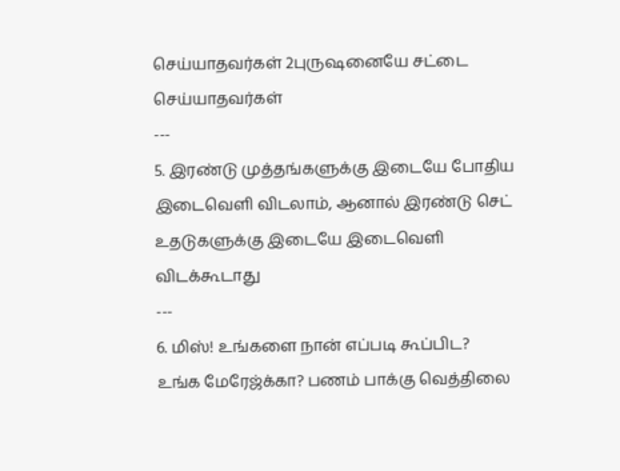செய்யாதவர்கள் 2புருஷனையே சட்டை செய்யாதவர்கள்
---
5. இரண்டு முத்தங்களுக்கு இடையே போதிய இடைவெளி விடலாம், ஆனால் இரண்டு செட் உதடுகளுக்கு இடையே இடைவெளி விடக்கூடாது
---
6. மிஸ்! உங்களை நான் எப்படி கூப்பிட?
உங்க மேரேஜ்க்கா? பணம் பாக்கு வெத்திலை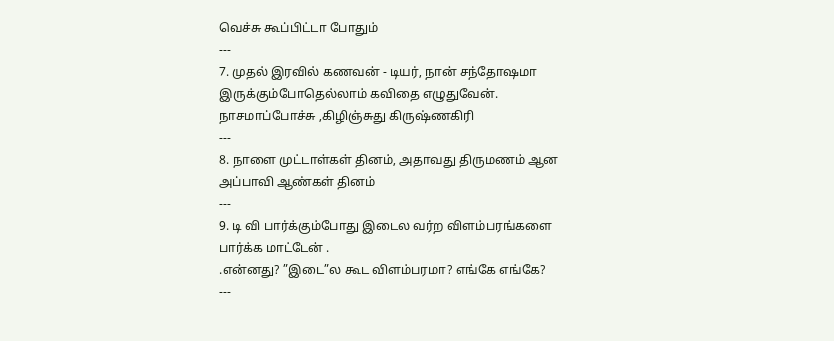வெச்சு கூப்பிட்டா போதும்
---
7. முதல் இரவில் கணவன் - டியர், நான் சந்தோஷமா இருக்கும்போதெல்லாம் கவிதை எழுதுவேன்.
நாசமாப்போச்சு ,கிழிஞ்சுது கிருஷ்ணகிரி
---
8. நாளை முட்டாள்கள் தினம், அதாவது திருமணம் ஆன அப்பாவி ஆண்கள் தினம்
---
9. டி வி பார்க்கும்போது இடைல வர்ற விளம்பரங்களை பார்க்க மாட்டேன் .
.என்னது? ”இடை”ல கூட விளம்பரமா? எங்கே எங்கே?
---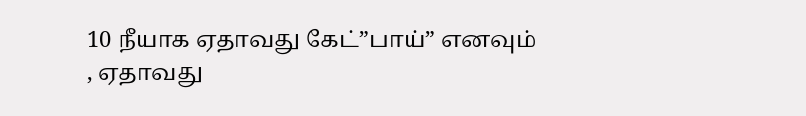10 நீயாக ஏதாவது கேட்”பாய்” எனவும் , ஏதாவது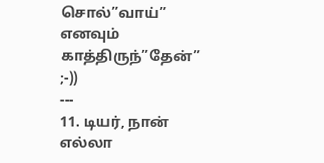சொல்”வாய்” எனவும் காத்திருந்”தேன்” ;-))
---
11. டியர், நான் எல்லா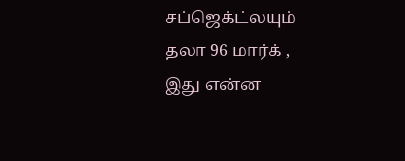சப்ஜெக்ட்லயும் தலா 96 மார்க் ,
இது என்ன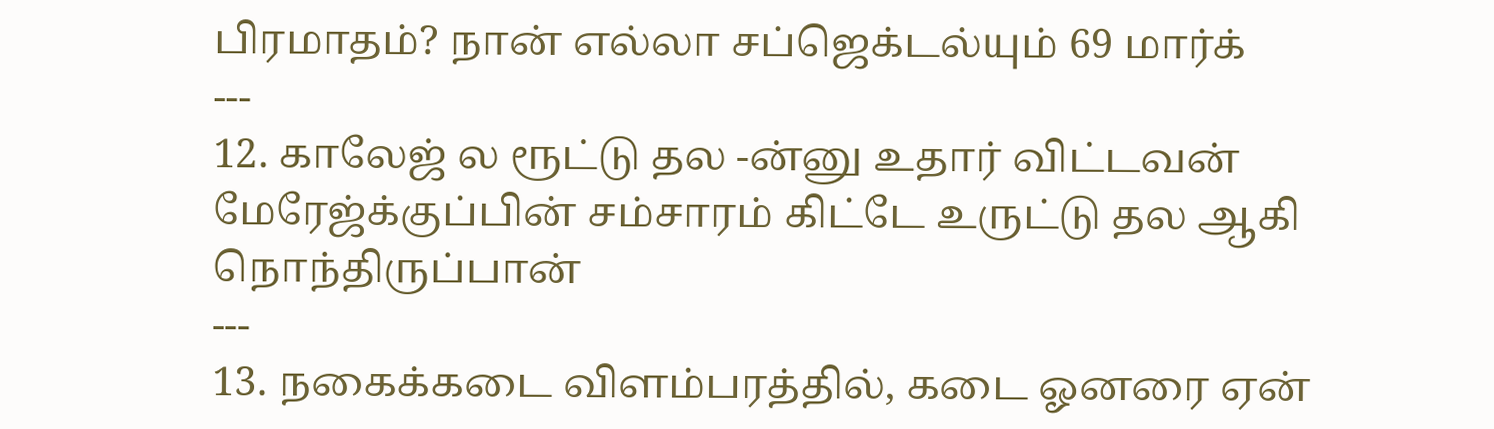பிரமாதம்? நான் எல்லா சப்ஜெக்டல்யும் 69 மார்க்
---
12. காலேஜ் ல ரூட்டு தல -ன்னு உதார் விட்டவன் மேரேஜ்க்குப்பின் சம்சாரம் கிட்டே உருட்டு தல ஆகி நொந்திருப்பான்
---
13. நகைக்கடை விளம்பரத்தில், கடை ஓனரை ஏன்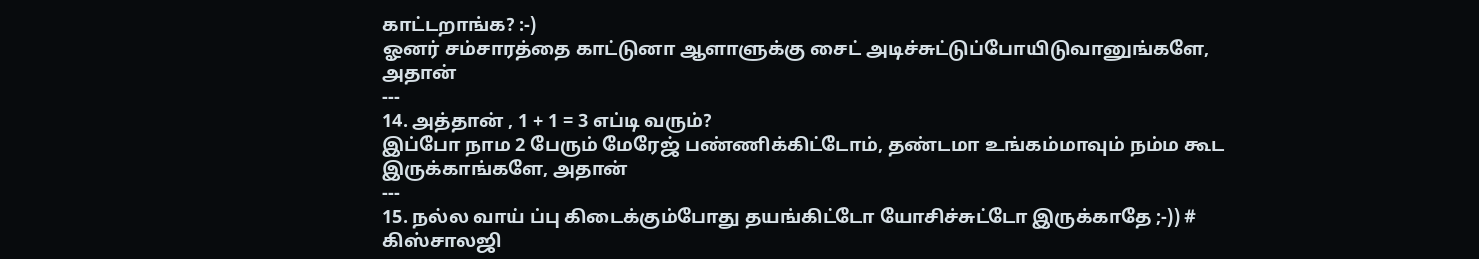காட்டறாங்க? :-)
ஓனர் சம்சாரத்தை காட்டுனா ஆளாளுக்கு சைட் அடிச்சுட்டுப்போயிடுவானுங்களே, அதான்
---
14. அத்தான் , 1 + 1 = 3 எப்டி வரும்?
இப்போ நாம 2 பேரும் மேரேஜ் பண்ணிக்கிட்டோம், தண்டமா உங்கம்மாவும் நம்ம கூட இருக்காங்களே, அதான்
---
15. நல்ல வாய் ப்பு கிடைக்கும்போது தயங்கிட்டோ யோசிச்சுட்டோ இருக்காதே ;-)) # கிஸ்சாலஜி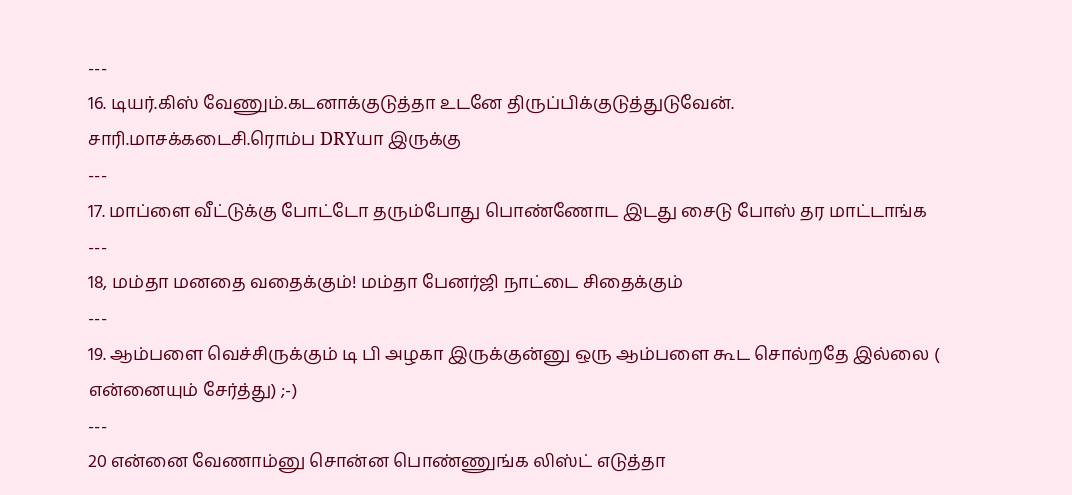---
16. டியர்.கிஸ் வேணும்.கடனாக்குடுத்தா உடனே திருப்பிக்குடுத்துடுவேன்.
சாரி.மாசக்கடைசி.ரொம்ப DRYயா இருக்கு
---
17. மாப்ளை வீட்டுக்கு போட்டோ தரும்போது பொண்ணோட இடது சைடு போஸ் தர மாட்டாங்க
---
18, மம்தா மனதை வதைக்கும்! மம்தா பேனர்ஜி நாட்டை சிதைக்கும்
---
19. ஆம்பளை வெச்சிருக்கும் டி பி அழகா இருக்குன்னு ஒரு ஆம்பளை கூட சொல்றதே இல்லை ( என்னையும் சேர்த்து) ;-)
---
20 என்னை வேணாம்னு சொன்ன பொண்ணுங்க லிஸ்ட் எடுத்தா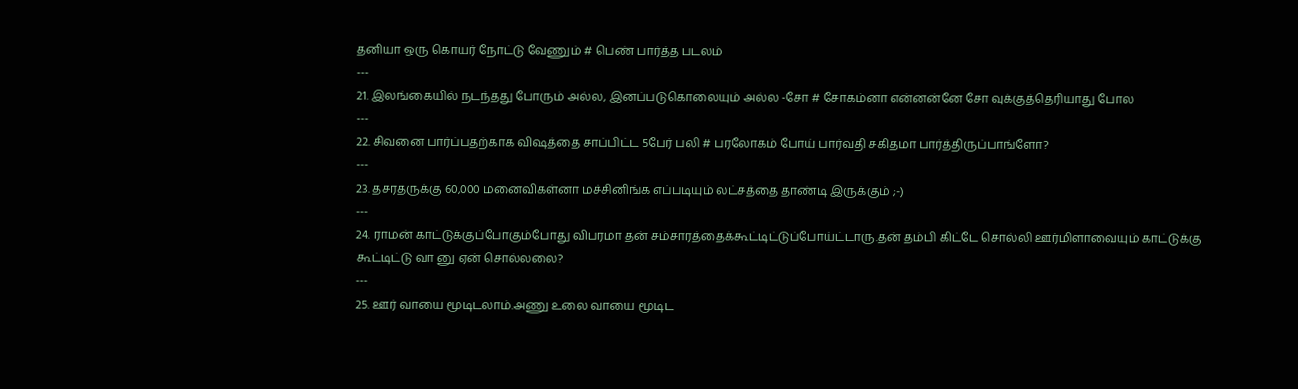தனியா ஒரு கொயர் நோட்டு வேணும் # பெண் பார்த்த படலம்
---
21. இலங்கையில் நடந்தது போரும் அல்ல, இனப்படுகொலையும் அல்ல -சோ # சோகம்னா என்னன்னே சோ வுக்குத்தெரியாது போல
---
22. சிவனை பார்ப்பதற்காக விஷத்தை சாப்பிட்ட 5பேர் பலி # பரலோகம் போய் பார்வதி சகிதமா பார்த்திருப்பாங்ளோ?
---
23. தசரதருக்கு 60,000 மனைவிகள்னா மச்சினிங்க எப்படியும் லட்சத்தை தாண்டி இருக்கும் ;-)
---
24. ராமன் காட்டுக்குப்போகும்போது விபரமா தன் சம்சாரத்தைக்கூட்டிட்டுப்போய்ட்டாரு.தன் தம்பி கிட்டே சொல்லி ஊர்மிளாவையும் காட்டுக்கு கூட்டிட்டு வா னு ஏன் சொல்லலை?
---
25. ஊர் வாயை மூடிடலாம்.அணு உலை வாயை மூடிட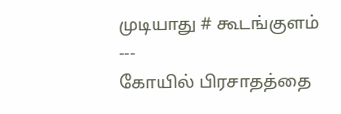முடியாது # கூடங்குளம்
---
கோயில் பிரசாதத்தை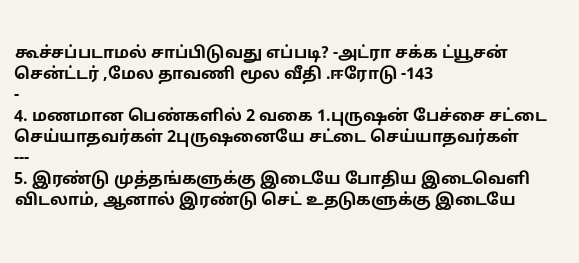கூச்சப்படாமல் சாப்பிடுவது எப்படி? -அட்ரா சக்க ட்யூசன் சென்ட்டர் ,மேல தாவணி மூல வீதி .ஈரோடு -143
-
4. மணமான பெண்களில் 2 வகை 1.புருஷன் பேச்சை சட்டை செய்யாதவர்கள் 2புருஷனையே சட்டை செய்யாதவர்கள்
---
5. இரண்டு முத்தங்களுக்கு இடையே போதிய இடைவெளி விடலாம், ஆனால் இரண்டு செட் உதடுகளுக்கு இடையே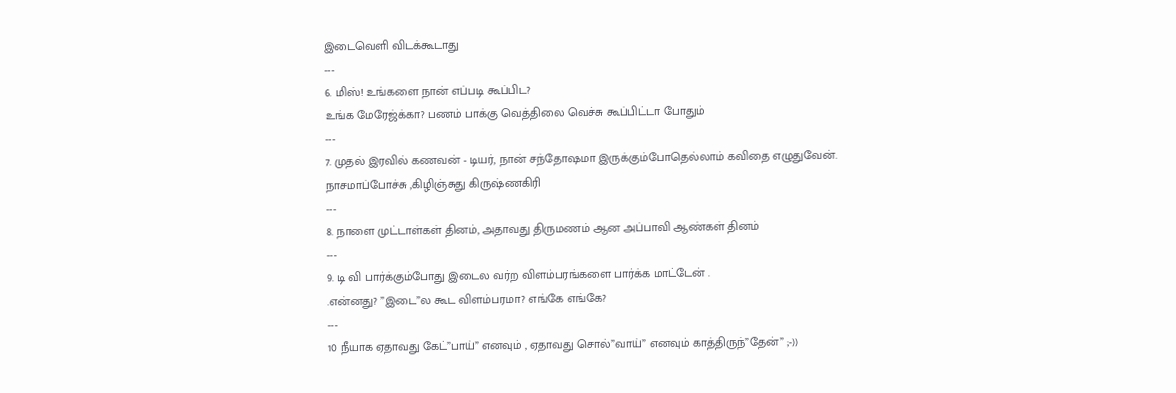இடைவெளி விடக்கூடாது
---
6. மிஸ்! உங்களை நான் எப்படி கூப்பிட?
உங்க மேரேஜ்க்கா? பணம் பாக்கு வெத்திலை வெச்சு கூப்பிட்டா போதும்
---
7. முதல் இரவில் கணவன் - டியர், நான் சந்தோஷமா இருக்கும்போதெல்லாம் கவிதை எழுதுவேன்.
நாசமாப்போச்சு ,கிழிஞ்சுது கிருஷ்ணகிரி
---
8. நாளை முட்டாள்கள் தினம், அதாவது திருமணம் ஆன அப்பாவி ஆண்கள் தினம்
---
9. டி வி பார்க்கும்போது இடைல வர்ற விளம்பரங்களை பார்க்க மாட்டேன் .
.என்னது? ”இடை”ல கூட விளம்பரமா? எங்கே எங்கே?
---
10 நீயாக ஏதாவது கேட்”பாய்” எனவும் , ஏதாவது சொல்”வாய்” எனவும் காத்திருந்”தேன்” ;-))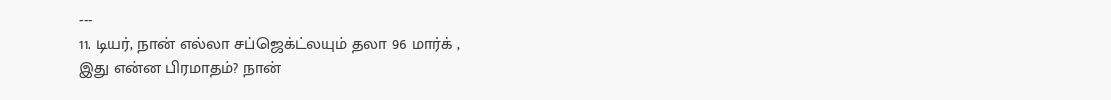---
11. டியர், நான் எல்லா சப்ஜெக்ட்லயும் தலா 96 மார்க் ,
இது என்ன பிரமாதம்? நான்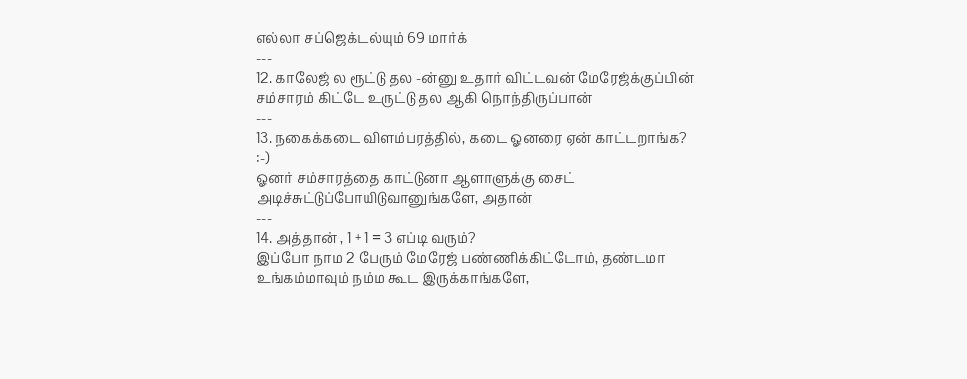எல்லா சப்ஜெக்டல்யும் 69 மார்க்
---
12. காலேஜ் ல ரூட்டு தல -ன்னு உதார் விட்டவன் மேரேஜ்க்குப்பின் சம்சாரம் கிட்டே உருட்டு தல ஆகி நொந்திருப்பான்
---
13. நகைக்கடை விளம்பரத்தில், கடை ஓனரை ஏன் காட்டறாங்க? :-)
ஓனர் சம்சாரத்தை காட்டுனா ஆளாளுக்கு சைட் அடிச்சுட்டுப்போயிடுவானுங்களே, அதான்
---
14. அத்தான் , 1 + 1 = 3 எப்டி வரும்?
இப்போ நாம 2 பேரும் மேரேஜ் பண்ணிக்கிட்டோம், தண்டமா உங்கம்மாவும் நம்ம கூட இருக்காங்களே,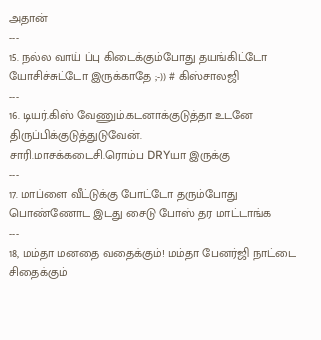அதான்
---
15. நல்ல வாய் ப்பு கிடைக்கும்போது தயங்கிட்டோ யோசிச்சுட்டோ இருக்காதே ;-)) # கிஸ்சாலஜி
---
16. டியர்.கிஸ் வேணும்.கடனாக்குடுத்தா உடனே திருப்பிக்குடுத்துடுவேன்.
சாரி.மாசக்கடைசி.ரொம்ப DRYயா இருக்கு
---
17. மாப்ளை வீட்டுக்கு போட்டோ தரும்போது பொண்ணோட இடது சைடு போஸ் தர மாட்டாங்க
---
18, மம்தா மனதை வதைக்கும்! மம்தா பேனர்ஜி நாட்டை சிதைக்கும்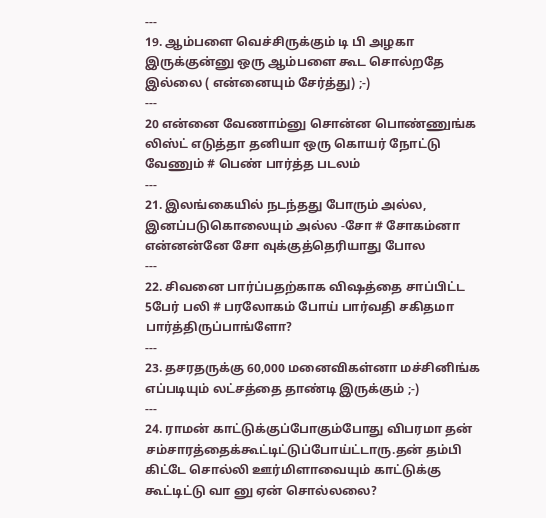---
19. ஆம்பளை வெச்சிருக்கும் டி பி அழகா இருக்குன்னு ஒரு ஆம்பளை கூட சொல்றதே இல்லை ( என்னையும் சேர்த்து) ;-)
---
20 என்னை வேணாம்னு சொன்ன பொண்ணுங்க லிஸ்ட் எடுத்தா தனியா ஒரு கொயர் நோட்டு வேணும் # பெண் பார்த்த படலம்
---
21. இலங்கையில் நடந்தது போரும் அல்ல, இனப்படுகொலையும் அல்ல -சோ # சோகம்னா என்னன்னே சோ வுக்குத்தெரியாது போல
---
22. சிவனை பார்ப்பதற்காக விஷத்தை சாப்பிட்ட 5பேர் பலி # பரலோகம் போய் பார்வதி சகிதமா பார்த்திருப்பாங்ளோ?
---
23. தசரதருக்கு 60,000 மனைவிகள்னா மச்சினிங்க எப்படியும் லட்சத்தை தாண்டி இருக்கும் ;-)
---
24. ராமன் காட்டுக்குப்போகும்போது விபரமா தன் சம்சாரத்தைக்கூட்டிட்டுப்போய்ட்டாரு.தன் தம்பி கிட்டே சொல்லி ஊர்மிளாவையும் காட்டுக்கு கூட்டிட்டு வா னு ஏன் சொல்லலை?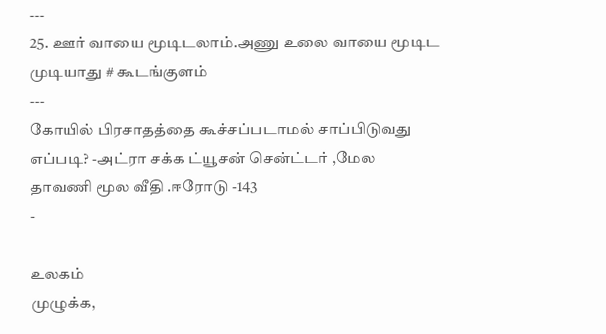---
25. ஊர் வாயை மூடிடலாம்.அணு உலை வாயை மூடிட முடியாது # கூடங்குளம்
---
கோயில் பிரசாதத்தை கூச்சப்படாமல் சாப்பிடுவது எப்படி? -அட்ரா சக்க ட்யூசன் சென்ட்டர் ,மேல தாவணி மூல வீதி .ஈரோடு -143
-

உலகம்
முழுக்க,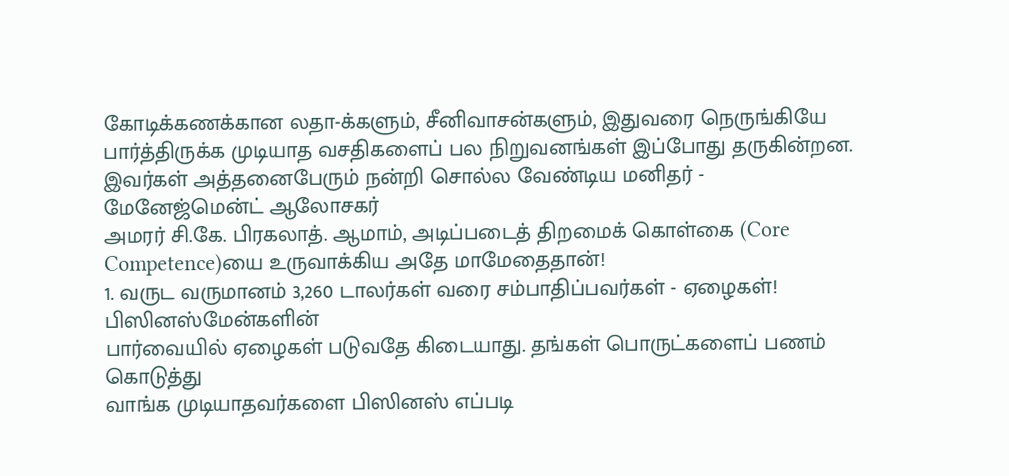கோடிக்கணக்கான லதா-க்களும், சீனிவாசன்களும், இதுவரை நெருங்கியே
பார்த்திருக்க முடியாத வசதிகளைப் பல நிறுவனங்கள் இப்போது தருகின்றன.
இவர்கள் அத்தனைபேரும் நன்றி சொல்ல வேண்டிய மனிதர் - மேனேஜ்மென்ட் ஆலோசகர்
அமரர் சி.கே. பிரகலாத். ஆமாம், அடிப்படைத் திறமைக் கொள்கை (Core
Competence)யை உருவாக்கிய அதே மாமேதைதான்!
1. வருட வருமானம் 3,260 டாலர்கள் வரை சம்பாதிப்பவர்கள் - ஏழைகள்!
பிஸினஸ்மேன்களின்
பார்வையில் ஏழைகள் படுவதே கிடையாது. தங்கள் பொருட்களைப் பணம் கொடுத்து
வாங்க முடியாதவர்களை பிஸினஸ் எப்படி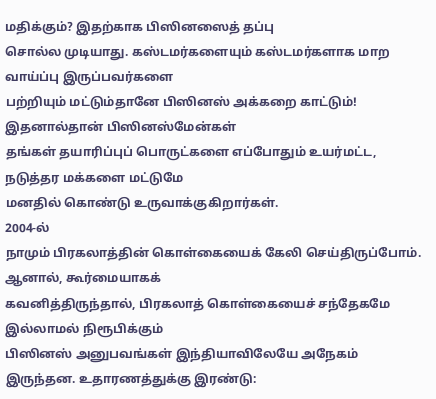மதிக்கும்? இதற்காக பிஸினஸைத் தப்பு
சொல்ல முடியாது. கஸ்டமர்களையும் கஸ்டமர்களாக மாற வாய்ப்பு இருப்பவர்களை
பற்றியும் மட்டும்தானே பிஸினஸ் அக்கறை காட்டும்! இதனால்தான் பிஸினஸ்மேன்கள்
தங்கள் தயாரிப்புப் பொருட்களை எப்போதும் உயர்மட்ட, நடுத்தர மக்களை மட்டுமே
மனதில் கொண்டு உருவாக்குகிறார்கள்.
2004-ல்
நாமும் பிரகலாத்தின் கொள்கையைக் கேலி செய்திருப்போம். ஆனால், கூர்மையாகக்
கவனித்திருந்தால், பிரகலாத் கொள்கையைச் சந்தேகமே இல்லாமல் நிரூபிக்கும்
பிஸினஸ் அனுபவங்கள் இந்தியாவிலேயே அநேகம் இருந்தன. உதாரணத்துக்கு இரண்டு: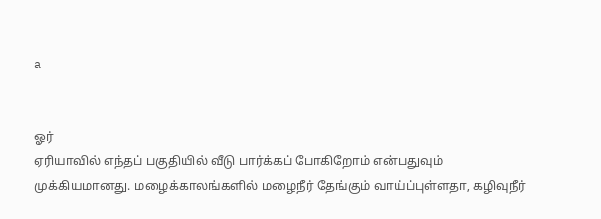a


ஓர்
ஏரியாவில் எந்தப் பகுதியில் வீடு பார்க்கப் போகிறோம் என்பதுவும்
முக்கியமானது. மழைக்காலங்களில் மழைநீர் தேங்கும் வாய்ப்புள்ளதா, கழிவுநீர்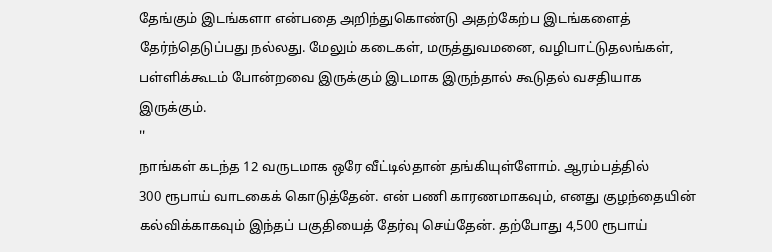தேங்கும் இடங்களா என்பதை அறிந்துகொண்டு அதற்கேற்ப இடங்களைத்
தேர்ந்தெடுப்பது நல்லது. மேலும் கடைகள், மருத்துவமனை, வழிபாட்டுதலங்கள்,
பள்ளிக்கூடம் போன்றவை இருக்கும் இடமாக இருந்தால் கூடுதல் வசதியாக
இருக்கும்.
''
நாங்கள் கடந்த 12 வருடமாக ஒரே வீட்டில்தான் தங்கியுள்ளோம். ஆரம்பத்தில்
300 ரூபாய் வாடகைக் கொடுத்தேன். என் பணி காரணமாகவும், எனது குழந்தையின்
கல்விக்காகவும் இந்தப் பகுதியைத் தேர்வு செய்தேன். தற்போது 4,500 ரூபாய்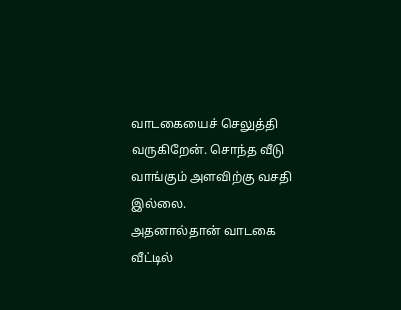வாடகையைச் செலுத்தி வருகிறேன். சொந்த வீடு வாங்கும் அளவிற்கு வசதி இல்லை.
அதனால்தான் வாடகை வீட்டில்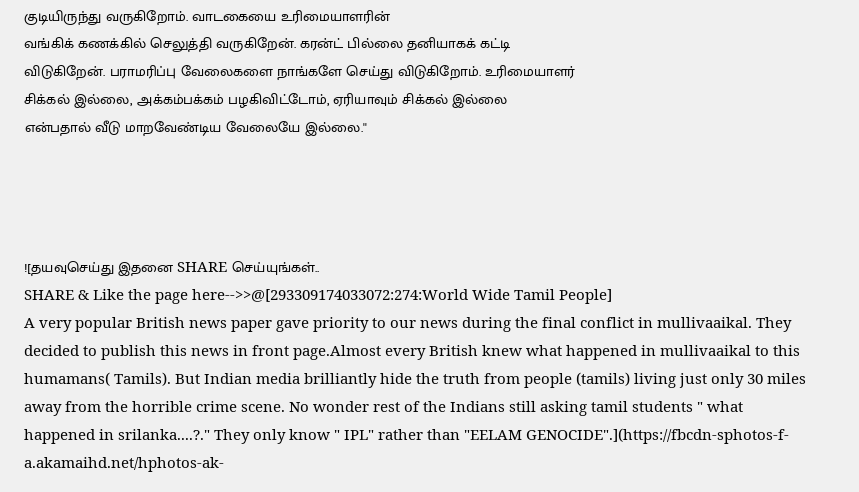குடியிருந்து வருகிறோம். வாடகையை உரிமையாளரின்
வங்கிக் கணக்கில் செலுத்தி வருகிறேன். கரன்ட் பில்லை தனியாகக் கட்டி
விடுகிறேன். பராமரிப்பு வேலைகளை நாங்களே செய்து விடுகிறோம். உரிமையாளர்
சிக்கல் இல்லை, அக்கம்பக்கம் பழகிவிட்டோம், ஏரியாவும் சிக்கல் இல்லை
என்பதால் வீடு மாறவேண்டிய வேலையே இல்லை.''




![தயவுசெய்து இதனை SHARE செய்யுங்கள்..
SHARE & Like the page here-->>@[293309174033072:274:World Wide Tamil People]
A very popular British news paper gave priority to our news during the final conflict in mullivaaikal. They decided to publish this news in front page.Almost every British knew what happened in mullivaaikal to this humamans( Tamils). But Indian media brilliantly hide the truth from people (tamils) living just only 30 miles away from the horrible crime scene. No wonder rest of the Indians still asking tamil students " what happened in srilanka....?." They only know " IPL" rather than "EELAM GENOCIDE".](https://fbcdn-sphotos-f-a.akamaihd.net/hphotos-ak-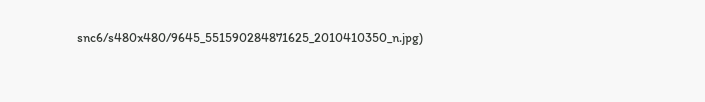snc6/s480x480/9645_551590284871625_2010410350_n.jpg)